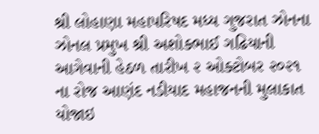શ્રી લોહાણા મહાપરિષદ મધ્ય ગુજરાત ઝોનના ઝોનલ પ્રમુખ શ્રી અશોકભાઈ ગઢિયાની આગેવાની હેઠળ તારીખ ૨ ઓક્ટોબર ૨૦૨૧ ના રોજ આણંદ નડીયાદ મહાજનની મુલાકાત યોજાઇ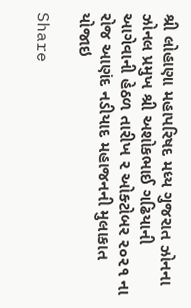શ્રી લોહાણા મહાપરિષદ મધ્ય ગુજરાત ઝોનના ઝોનલ પ્રમુખ શ્રી અશોકભાઈ ગઢિયાની આગેવાની હેઠળ તારીખ ૨ ઓક્ટોબર ૨૦૨૧ ના રોજ આણંદ નડીયાદ મહાજનની મુલાકાત યોજાઇ

Share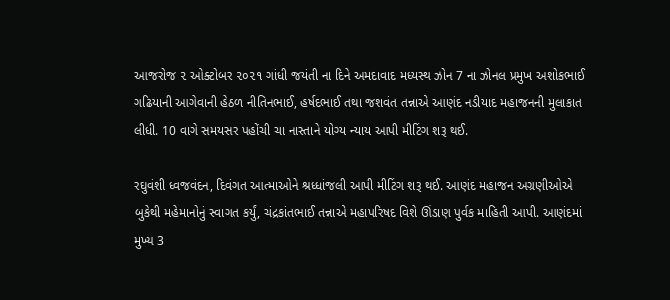આજરોજ ૨ ઓક્ટોબર ૨૦૨૧ ગાંધી જયંતી ના દિને અમદાવાદ મધ્યસ્થ ઝોન 7 ના ઝોનલ પ્રમુખ અશોકભાઈ ગઢિયાની આગેવાની હેઠળ નીતિનભાઈ, હર્ષદભાઈ તથા જશવંત તન્નાએ આણંદ નડીયાદ મહાજનની મુલાકાત લીધી. 10 વાગે સમયસર પહોંચી ચા નાસ્તાને યોગ્ય ન્યાય આપી મીટિંગ શરૂ થઈ.

રઘુવંશી ધ્વજવંદન, દિવંગત આત્માઓને શ્રધ્ધાંજલી આપી મીટિંગ શરૂ થઈ. આણંદ મહાજન અગ્રણીઓએ બુકેથી મહેમાનોનું સ્વાગત કર્યું, ચંદ્રકાંતભાઈ તન્નાએ મહાપરિષદ વિશે ઊંડાણ પુર્વક માહિતી આપી. આણંદમાં મુખ્ય 3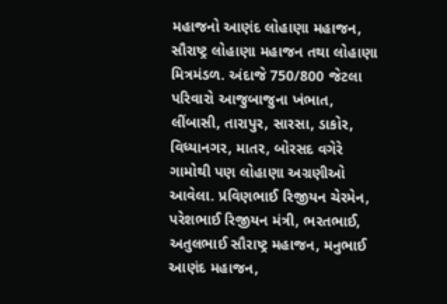મહાજનો આણંદ લોહાણા મહાજન, સૌરાષ્ટ્ર લોહાણા મહાજન તથા લોહાણા મિત્રમંડળ. અંદાજે 750/800 જેટલા પરિવારો આજુબાજુના ખંભાત, લીંબાસી, તારાપુર, સારસા, ડાકોર, વિધ્યાનગર, માતર, બોરસદ વગેરે ગામોથી પણ લોહાણા અગ્રણીઓ આવેલા. પ્રવિણભાઈ રિજીયન ચેરમેન, પરેશભાઈ રિજીયન મંત્રી, ભરતભાઈ, અતુલભાઈ સૌરાષ્ટ્ર મહાજન, મનુભાઈ આણંદ મહાજન,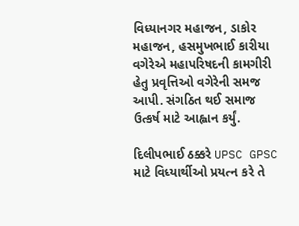વિધ્યાનગર મહાજન, ડાકોર મહાજન, હસમુખભાઈ કારીયા વગેરેએ મહાપરિષદની કામગીરી હેતુ પ્રવૃત્તિઓ વગેરેની સમજ આપી. સંગઠિત થઈ સમાજ ઉત્કર્ષ માટે આહ્વાન કર્યું.

દિલીપભાઈ ઠક્કરે UPSC GPSC માટે વિધ્યાર્થીઓ પ્રયત્ન કરે તે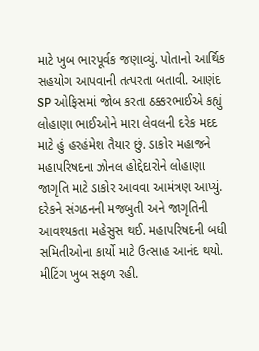માટે ખુબ ભારપૂર્વક જણાવ્યું. પોતાનો આર્થિક સહયોગ આપવાની તત્પરતા બતાવી. આણંદ SP ઓફિસમાં જોબ કરતા ઠક્કરભાઈએ કહ્યું લોહાણા ભાઈઓને મારા લેવલની દરેક મદદ માટે હું હરહંમેશ તૈયાર છું. ડાકોર મહાજને મહાપરિષદના ઝોનલ હોદ્દેદારોને લોહાણા જાગૃતિ માટે ડાકોર આવવા આમંત્રણ આપ્યું. દરેકને સંગઠનની મજબુતી અને જાગૃતિની આવશ્યકતા મહેસુસ થઈ. મહાપરિષદની બધી સમિતીઓના કાર્યો માટે ઉત્સાહ આનંદ થયો. મીટિંગ ખુબ સફળ રહી.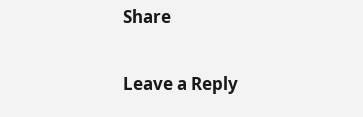Share

Leave a Reply